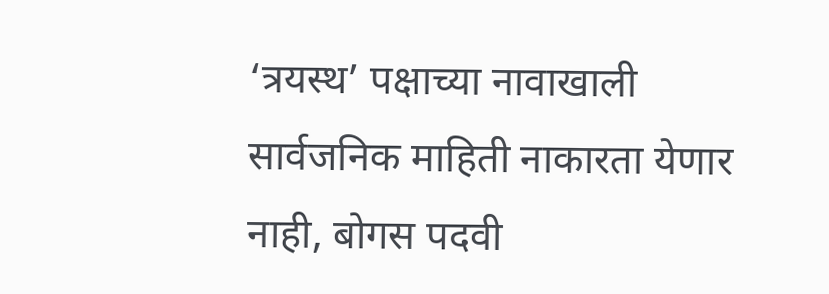‘त्रयस्थ’ पक्षाच्या नावाखाली सार्वजनिक माहिती नाकारता येणार नाही, बोगस पदवी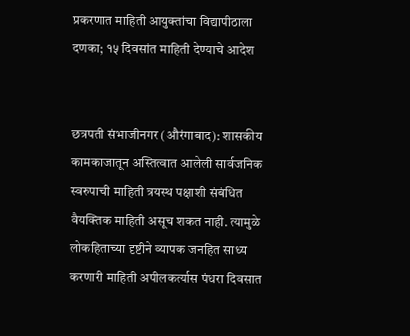प्रकरणात माहिती आयुक्तांचा विद्यापीठाला दणका; १५ दिवसांत माहिती देण्याचे आदेश


छत्रपती संभाजीनगर (औरंगाबाद): शासकीय कामकाजातून अस्तित्वात आलेली सार्वजनिक स्वरुपाची माहिती त्रयस्थ पक्षाशी संबंधित वैयक्तिक माहिती असूच शकत नाही. त्यामुळे लोकहिताच्या दृष्टीने व्यापक जनहित साध्य करणारी माहिती अपीलकर्त्यास पंधरा दिवसात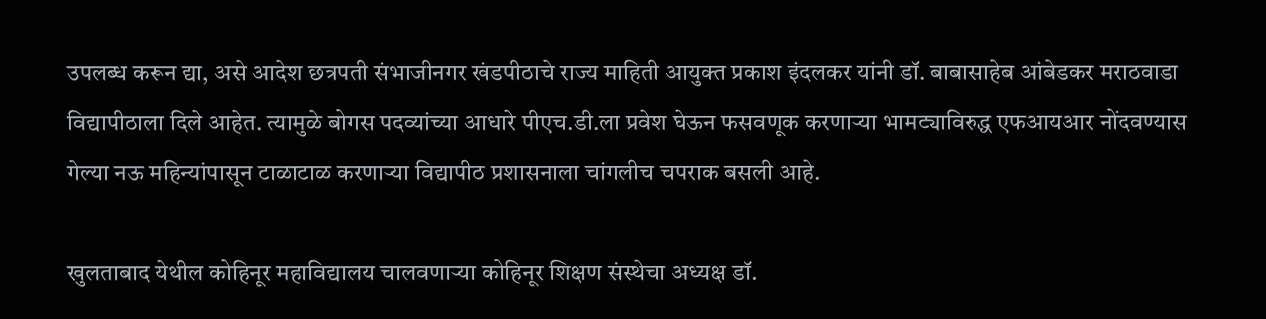उपलब्ध करून द्या, असे आदेश छत्रपती संभाजीनगर खंडपीठाचे राज्य माहिती आयुक्त प्रकाश इंदलकर यांनी डॉ. बाबासाहेब आंबेडकर मराठवाडा विद्यापीठाला दिले आहेत. त्यामुळे बोगस पदव्यांच्या आधारे पीएच.डी.ला प्रवेश घेऊन फसवणूक करणाऱ्या भामट्याविरुद्ध एफआयआर नोंदवण्यास गेल्या नऊ महिन्यांपासून टाळाटाळ करणाऱ्या विद्यापीठ प्रशासनाला चांगलीच चपराक बसली आहे.

खुलताबाद येथील कोहिनूर महाविद्यालय चालवणाऱ्या कोहिनूर शिक्षण संस्थेचा अध्यक्ष डॉ.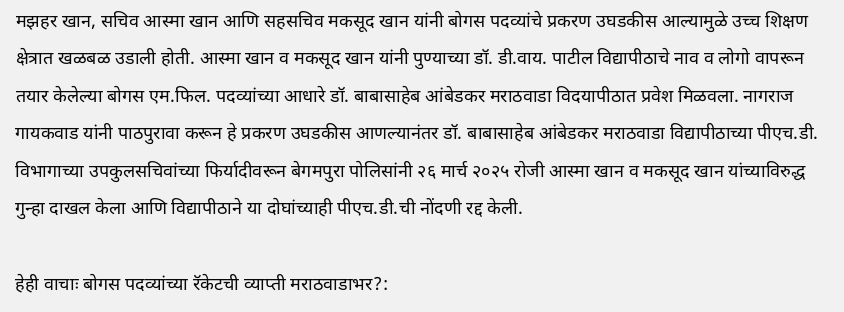मझहर खान, सचिव आस्मा खान आणि सहसचिव मकसूद खान यांनी बोगस पदव्यांचे प्रकरण उघडकीस आल्यामुळे उच्च शिक्षण क्षेत्रात खळबळ उडाली होती. आस्मा खान व मकसूद खान यांनी पुण्याच्या डॉ. डी.वाय. पाटील विद्यापीठाचे नाव व लोगो वापरून तयार केलेल्या बोगस एम.फिल. पदव्यांच्या आधारे डॉ. बाबासाहेब आंबेडकर मराठवाडा विदयापीठात प्रवेश मिळवला. नागराज गायकवाड यांनी पाठपुरावा करून हे प्रकरण उघडकीस आणल्यानंतर डॉ. बाबासाहेब आंबेडकर मराठवाडा विद्यापीठाच्या पीएच.डी. विभागाच्या उपकुलसचिवांच्या फिर्यादीवरून बेगमपुरा पोलिसांनी २६ मार्च २०२५ रोजी आस्मा खान व मकसूद खान यांच्याविरुद्ध गुन्हा दाखल केला आणि विद्यापीठाने या दोघांच्याही पीएच.डी.ची नोंदणी रद्द केली.

हेही वाचाः बोगस पदव्यांच्या रॅकेटची व्याप्ती मराठवाडाभर?: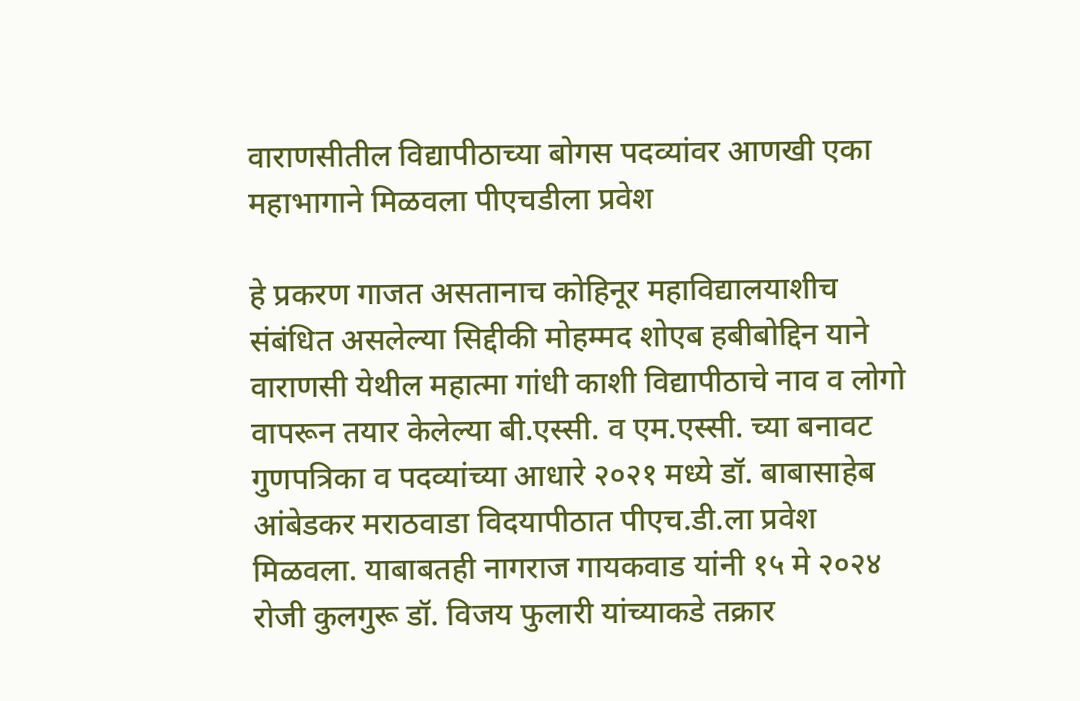वाराणसीतील विद्यापीठाच्या बोगस पदव्यांवर आणखी एका महाभागाने मिळवला पीएचडीला प्रवेश

हे प्रकरण गाजत असतानाच कोहिनूर महाविद्यालयाशीच संबंधित असलेल्या सिद्दीकी मोहम्मद शोएब हबीबोद्दिन याने वाराणसी येथील महात्मा गांधी काशी विद्यापीठाचे नाव व लोगो वापरून तयार केलेल्या बी.एस्सी. व एम.एस्सी. च्या बनावट गुणपत्रिका व पदव्यांच्या आधारे २०२१ मध्ये डॉ. बाबासाहेब आंबेडकर मराठवाडा विदयापीठात पीएच.डी.ला प्रवेश मिळवला. याबाबतही नागराज गायकवाड यांनी १५ मे २०२४ रोजी कुलगुरू डॉ. विजय फुलारी यांच्याकडे तक्रार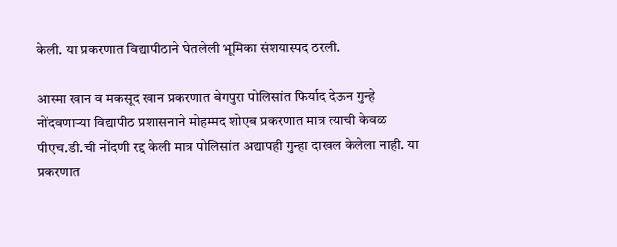केली. या प्रकरणात विद्यापीठाने घेतलेली भूमिका संशयास्पद ठरली.

आस्मा खान व मकसूद खान प्रकरणात बेगपुरा पोलिसांत फिर्याद देऊन गुन्हे नोंदवणाऱ्या विद्यापीठ प्रशासनाने मोहम्मद शोएब प्रकरणात मात्र त्याची केवळ पीएच.डी.ची नोंदणी रद्द केली मात्र पोलिसांत अद्यापही गुन्हा दाखल केलेला नाही. या प्रकरणात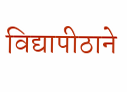विद्यापीठाने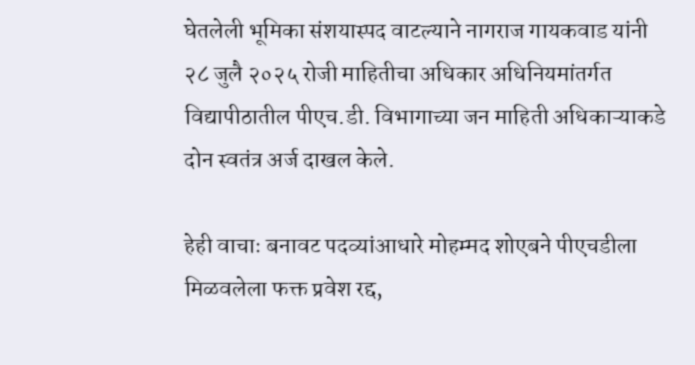घेतलेली भूमिका संशयास्पद वाटल्याने नागराज गायकवाड यांनी २८ जुलै २०२५ रोजी माहितीचा अधिकार अधिनियमांतर्गत विद्यापीठातील पीएच.डी. विभागाच्या जन माहिती अधिकाऱ्याकडे दोन स्वतंत्र अर्ज दाखल केले.

हेही वाचाः बनावट पदव्यांआधारे मोहम्मद शोएबने पीएचडीला मिळवलेला फक्त प्रवेश रद्द,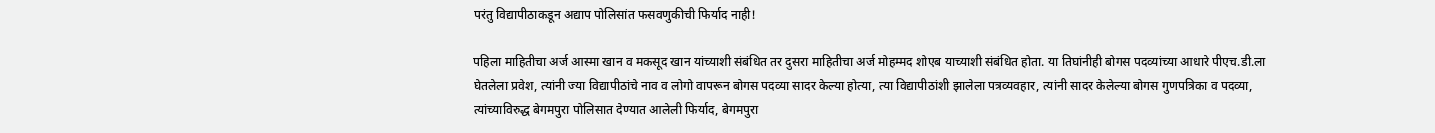परंतु विद्यापीठाकडून अद्याप पोलिसांत फसवणुकीची फिर्याद नाही!

पहिला माहितीचा अर्ज आस्मा खान व मकसूद खान यांच्याशी संबंधित तर दुसरा माहितीचा अर्ज मोहम्मद शोएब याच्याशी संबंधित होता. या तिघांनीही बोगस पदव्यांच्या आधारे पीएच.डी.ला घेतलेला प्रवेश, त्यांनी ज्या विद्यापीठांचे नाव व लोगो वापरून बोगस पदव्या सादर केल्या होत्या, त्या विद्यापीठांशी झालेला पत्रव्यवहार, त्यांनी सादर केलेल्या बोगस गुणपत्रिका व पदव्या, त्यांच्याविरुद्ध बेगमपुरा पोलिसात देण्यात आलेली फिर्याद, बेगमपुरा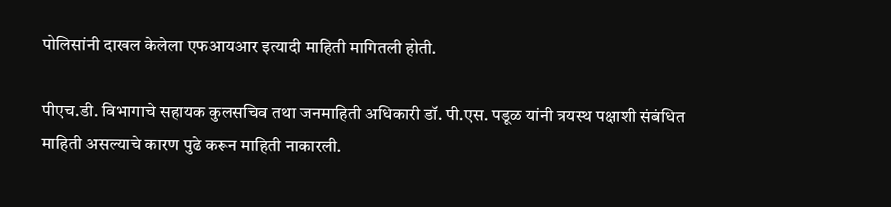पोलिसांनी दाखल केलेला एफआयआर इत्यादी माहिती मागितली होती.

पीएच.डी. विभागाचे सहायक कुलसचिव तथा जनमाहिती अधिकारी डॉ. पी.एस. पडूळ यांनी त्रयस्थ पक्षाशी संबंधित माहिती असल्याचे कारण पुढे करून माहिती नाकारली.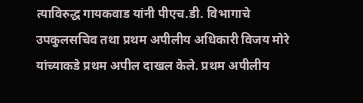त्याविरुद्ध गायकवाड यांनी पीएच.डी. विभागाचे उपकुलसचिव तथा प्रथम अपीलीय अधिकारी विजय मोरे यांच्याकडे प्रथम अपील दाखल केले. प्रथम अपीलीय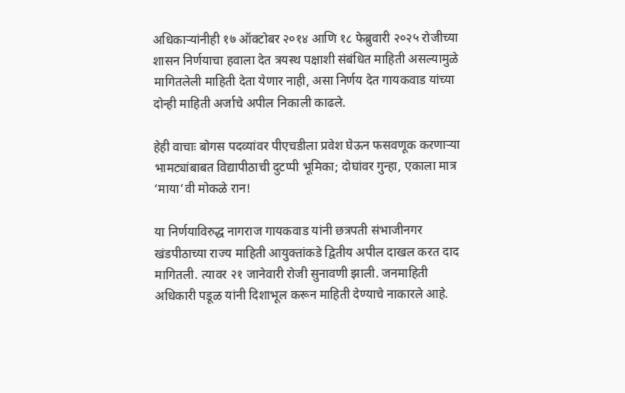अधिकाऱ्यांनीही १७ ऑक्टोबर २०१४ आणि १८ फेब्रुवारी २०२५ रोजीच्या शासन निर्णयाचा हवाला देत त्रयस्थ पक्षाशी संबंधित माहिती असल्यामुळे मागितलेली माहिती देता येणार नाही, असा निर्णय देत गायकवाड यांच्या दोन्ही माहिती अर्जाचे अपील निकाली काढले.

हेही वाचाः बोगस पदव्यांवर पीएचडीला प्रवेश घेऊन फसवणूक करणाऱ्या भामट्यांबाबत विद्यापीठाची दुटप्पी भूमिका; दोघांवर गुन्हा, एकाला मात्र ‘माया’वी मोकळे रान!

या निर्णयाविरुद्ध नागराज गायकवाड यांनी छत्रपती संभाजीनगर खंडपीठाच्या राज्य माहिती आयुक्तांकडे द्वितीय अपील दाखल करत दाद मागितली. त्यावर २१ जानेवारी रोजी सुनावणी झाली. जनमाहिती अधिकारी पडूळ यांनी दिशाभूल करून माहिती देण्याचे नाकारले आहे.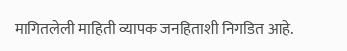मागितलेली माहिती व्यापक जनहिताशी निगडित आहे.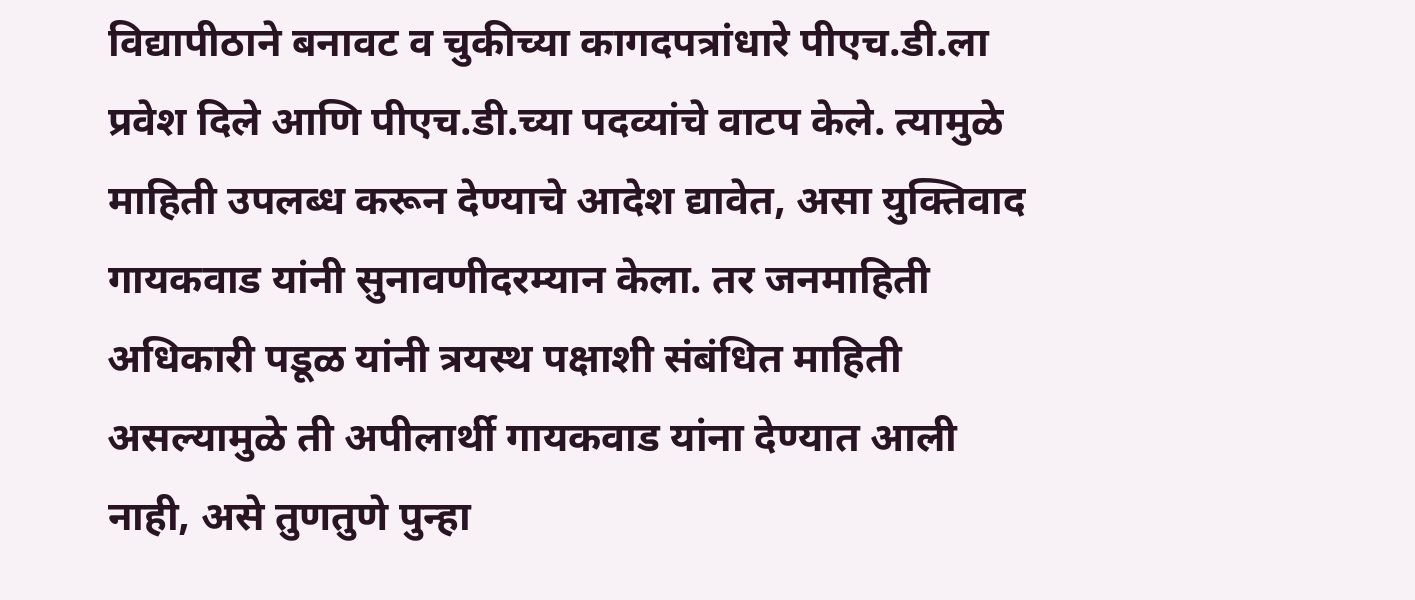विद्यापीठाने बनावट व चुकीच्या कागदपत्रांधारे पीएच.डी.ला प्रवेश दिले आणि पीएच.डी.च्या पदव्यांचे वाटप केले. त्यामुळे माहिती उपलब्ध करून देण्याचे आदेश द्यावेत, असा युक्तिवाद गायकवाड यांनी सुनावणीदरम्यान केला. तर जनमाहिती अधिकारी पडूळ यांनी त्रयस्थ पक्षाशी संबंधित माहिती असल्यामुळे ती अपीलार्थी गायकवाड यांना देण्यात आली नाही, असे तुणतुणे पुन्हा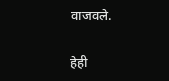वाजवले.

हेही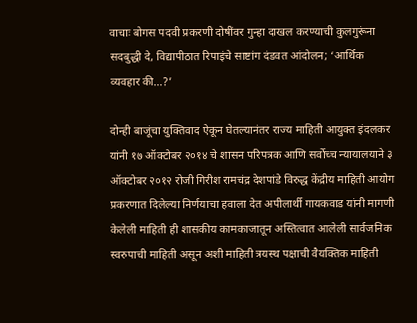वाचाः बोगस पदवी प्रकरणी दोषींवर गुन्हा दाखल करण्याची कुलगुरूंना सदबुद्धी दे, विद्यापीठात रिपाइंचे साष्टांग दंडवत आंदोलन; ‘आर्थिक व्यवहार की…?’

दोन्ही बाजूंचा युक्तिवाद ऐकून घेतल्यानंतर राज्य माहिती आयुक्त इंदलकर यांनी १७ ऑक्टोबर २०१४ चे शासन परिपत्रक आणि सर्वोच्च न्यायालयाने ३ ऑक्टोबर २०१२ रोजी गिरीश रामचंद्र देशपांडे विरुद्ध केंद्रीय माहिती आयोग प्रकरणात दिलेल्या निर्णयाचा हवाला देत अपीलार्थी गायकवाड यांनी मागणी केलेली माहिती ही शासकीय कामकाजातून अस्तित्वात आलेली सार्वजनिक स्वरुपाची माहिती असून अशी माहिती त्रयस्थ पक्षाची वैयक्तिक माहिती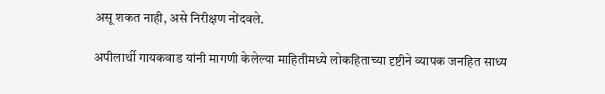असू शकत नाही, असे निरीक्षण नोंदवले.

अपीलार्थी गायकवाड यांनी मागणी केलेल्या माहितीमध्ये लोकहिताच्या दृष्टीने व्यापक जनहित साध्य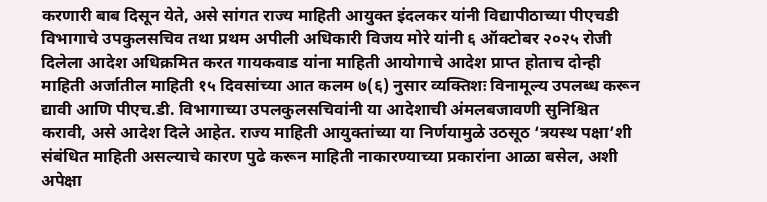करणारी बाब दिसून येते, असे सांगत राज्य माहिती आयुक्त इंदलकर यांनी विद्यापीठाच्या पीएचडी विभागाचे उपकुलसचिव तथा प्रथम अपीली अधिकारी विजय मोरे यांनी ६ ऑक्टोबर २०२५ रोजी दिलेला आदेश अधिक्रमित करत गायकवाड यांना माहिती आयोगाचे आदेश प्राप्त होताच दोन्ही माहिती अर्जातील माहिती १५ दिवसांच्या आत कलम ७(६) नुसार व्यक्तिशः विनामूल्य उपलब्ध करून द्यावी आणि पीएच.डी. विभागाच्या उपलकुलसचिवांनी या आदेशाची अंमलबजावणी सुनिश्चित करावी, असे आदेश दिले आहेत. राज्य माहिती आयुक्तांच्या या निर्णयामुळे उठसूठ ‘त्रयस्थ पक्षा’शी संबंधित माहिती असल्याचे कारण पुढे करून माहिती नाकारण्याच्या प्रकारांना आळा बसेल, अशी अपेक्षा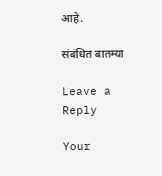आहे.

संबंधित बातम्या

Leave a Reply

Your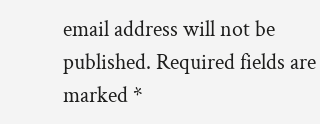email address will not be published. Required fields are marked *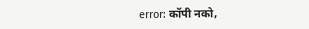error: कॉपी नको,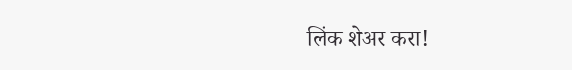लिंक शेअर करा!